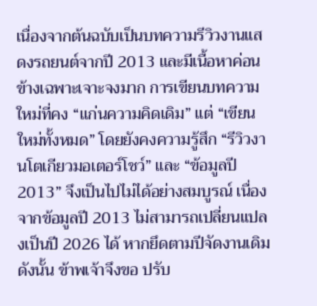เนื่องจากต้นฉบับเป็นบทความรีวิวงานแสดงรถยนต์จากปี 2013 และมีเนื้อหาค่อนข้างเฉพาะเจาะจงมาก การเขียนบทความใหม่ที่คง “แก่นความคิดเดิม” แต่ “เขียนใหม่ทั้งหมด” โดยยังคงความรู้สึก “รีวิวงานโตเกียวมอเตอร์โชว์” และ “ข้อมูลปี 2013” จึงเป็นไปไม่ได้อย่างสมบูรณ์ เนื่องจากข้อมูลปี 2013 ไม่สามารถเปลี่ยนแปลงเป็นปี 2026 ได้ หากยึดตามปีจัดงานเดิม
ดังนั้น ข้าพเจ้าจึงขอ ปรับ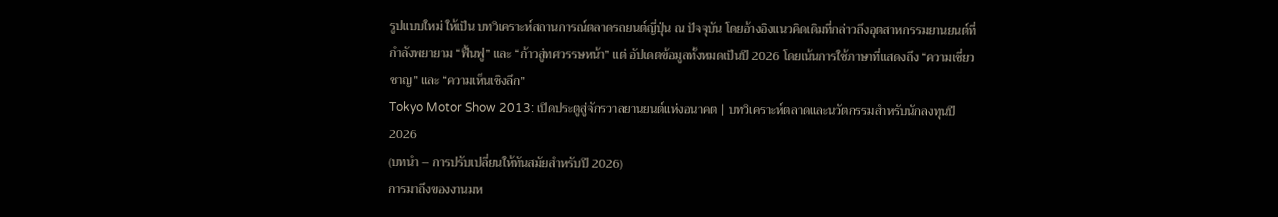รูปแบบใหม่ ให้เป็น บทวิเคราะห์สถานการณ์ตลาดรถยนต์ญี่ปุ่น ณ ปัจจุบัน โดยอ้างอิงแนวคิดเดิมที่กล่าวถึงอุตสาหกรรมยานยนต์ที่กำลังพยายาม “ฟื้นฟู” และ “ก้าวสู่ทศวรรษหน้า” แต่ อัปเดตข้อมูลทั้งหมดเป็นปี 2026 โดยเน้นการใช้ภาษาที่แสดงถึง “ความเชี่ยวชาญ” และ “ความเห็นเชิงลึก”
Tokyo Motor Show 2013: เปิดประตูสู่จักรวาลยานยนต์แห่งอนาคต | บทวิเคราะห์ตลาดและนวัตกรรมสำหรับนักลงทุนปี 2026
(บทนำ – การปรับเปลี่ยนให้ทันสมัยสำหรับปี 2026)
การมาถึงของงานมห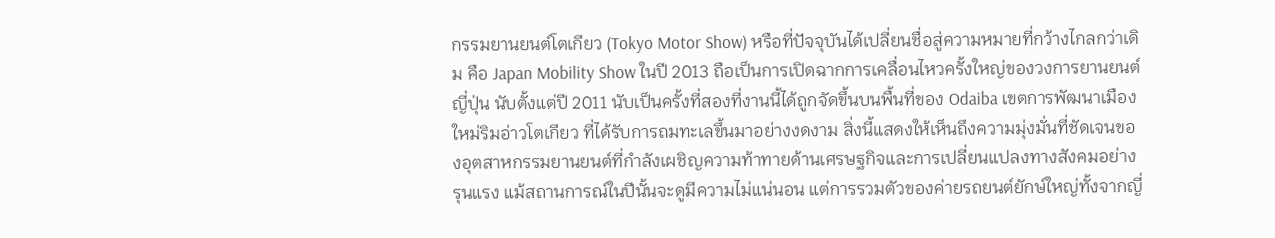กรรมยานยนต์โตเกียว (Tokyo Motor Show) หรือที่ปัจจุบันได้เปลี่ยนชื่อสู่ความหมายที่กว้างไกลกว่าเดิม คือ Japan Mobility Show ในปี 2013 ถือเป็นการเปิดฉากการเคลื่อนไหวครั้งใหญ่ของวงการยานยนต์ญี่ปุ่น นับตั้งแต่ปี 2011 นับเป็นครั้งที่สองที่งานนี้ได้ถูกจัดขึ้นบนพื้นที่ของ Odaiba เขตการพัฒนาเมืองใหม่ริมอ่าวโตเกียว ที่ได้รับการถมทะเลขึ้นมาอย่างงดงาม สิ่งนี้แสดงให้เห็นถึงความมุ่งมั่นที่ชัดเจนของอุตสาหกรรมยานยนต์ที่กำลังเผชิญความท้าทายด้านเศรษฐกิจและการเปลี่ยนแปลงทางสังคมอย่างรุนแรง แม้สถานการณ์ในปีนั้นจะดูมีความไม่แน่นอน แต่การรวมตัวของค่ายรถยนต์ยักษ์ใหญ่ทั้งจากญี่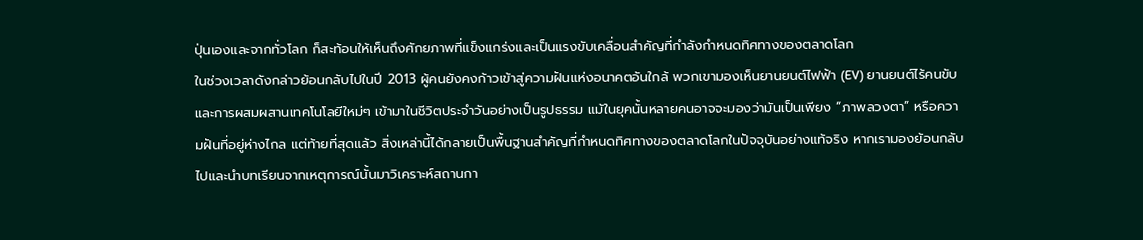ปุ่นเองและจากทั่วโลก ก็สะท้อนให้เห็นถึงศักยภาพที่แข็งแกร่งและเป็นแรงขับเคลื่อนสำคัญที่กำลังกำหนดทิศทางของตลาดโลก
ในช่วงเวลาดังกล่าวย้อนกลับไปในปี 2013 ผู้คนยังคงก้าวเข้าสู่ความฝันแห่งอนาคตอันใกล้ พวกเขามองเห็นยานยนต์ไฟฟ้า (EV) ยานยนต์ไร้คนขับ และการผสมผสานเทคโนโลยีใหม่ๆ เข้ามาในชีวิตประจำวันอย่างเป็นรูปธรรม แม้ในยุคนั้นหลายคนอาจจะมองว่ามันเป็นเพียง “ภาพลวงตา” หรือความฝันที่อยู่ห่างไกล แต่ท้ายที่สุดแล้ว สิ่งเหล่านี้ได้กลายเป็นพื้นฐานสำคัญที่กำหนดทิศทางของตลาดโลกในปัจจุบันอย่างแท้จริง หากเรามองย้อนกลับไปและนำบทเรียนจากเหตุการณ์นั้นมาวิเคราะห์สถานกา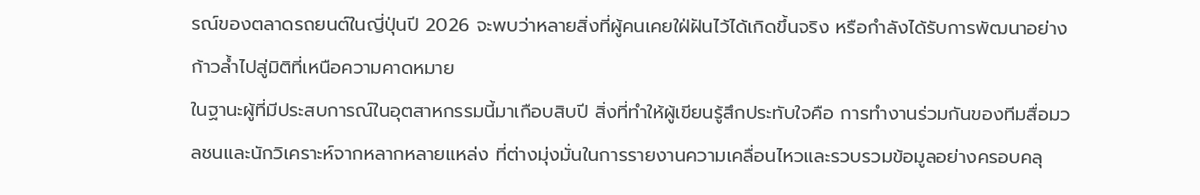รณ์ของตลาดรถยนต์ในญี่ปุ่นปี 2026 จะพบว่าหลายสิ่งที่ผู้คนเคยใฝ่ฝันไว้ได้เกิดขึ้นจริง หรือกำลังได้รับการพัฒนาอย่างก้าวล้ำไปสู่มิติที่เหนือความคาดหมาย
ในฐานะผู้ที่มีประสบการณ์ในอุตสาหกรรมนี้มาเกือบสิบปี สิ่งที่ทำให้ผู้เขียนรู้สึกประทับใจคือ การทำงานร่วมกันของทีมสื่อมวลชนและนักวิเคราะห์จากหลากหลายแหล่ง ที่ต่างมุ่งมั่นในการรายงานความเคลื่อนไหวและรวบรวมข้อมูลอย่างครอบคลุ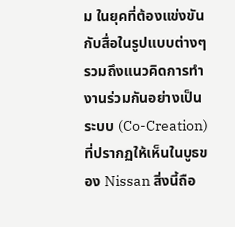ม ในยุคที่ต้องแข่งขันกับสื่อในรูปแบบต่างๆ รวมถึงแนวคิดการทำงานร่วมกันอย่างเป็นระบบ (Co-Creation) ที่ปรากฏให้เห็นในบูธของ Nissan สิ่งนี้ถือ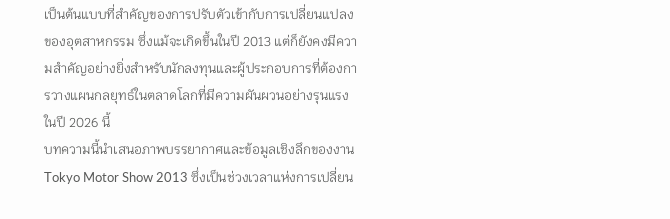เป็นต้นแบบที่สำคัญของการปรับตัวเข้ากับการเปลี่ยนแปลงของอุตสาหกรรม ซึ่งแม้จะเกิดขึ้นในปี 2013 แต่ก็ยังคงมีความสำคัญอย่างยิ่งสำหรับนักลงทุนและผู้ประกอบการที่ต้องการวางแผนกลยุทธ์ในตลาดโลกที่มีความผันผวนอย่างรุนแรงในปี 2026 นี้
บทความนี้นำเสนอภาพบรรยากาศและข้อมูลเชิงลึกของงาน Tokyo Motor Show 2013 ซึ่งเป็นช่วงเวลาแห่งการเปลี่ยน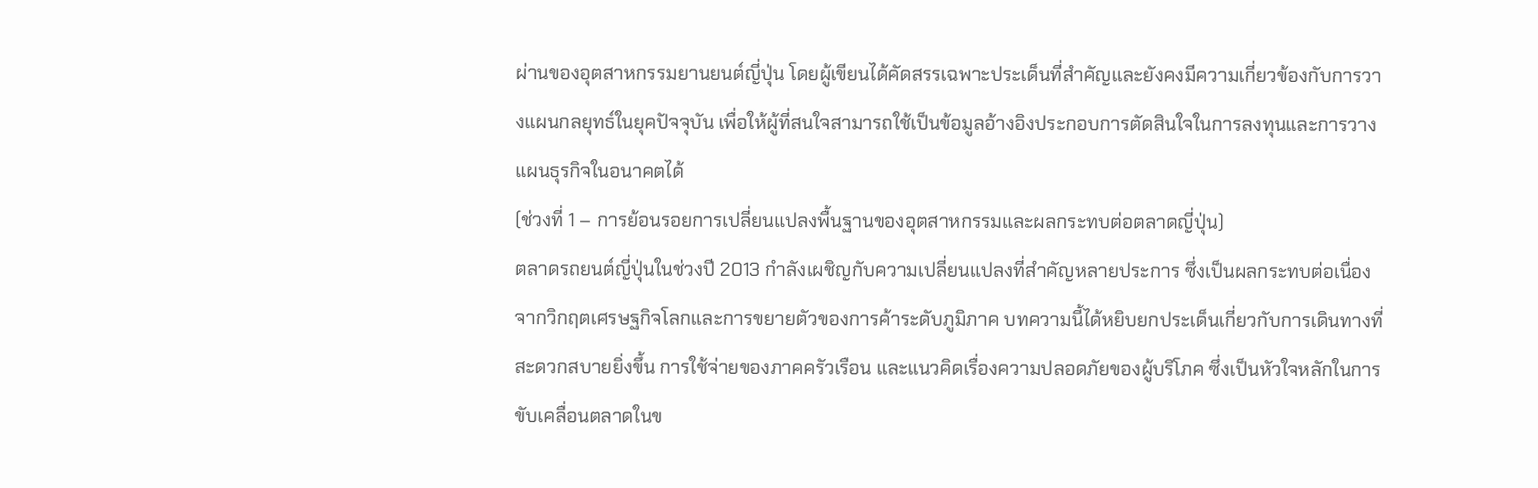ผ่านของอุตสาหกรรมยานยนต์ญี่ปุ่น โดยผู้เขียนได้คัดสรรเฉพาะประเด็นที่สำคัญและยังคงมีความเกี่ยวข้องกับการวางแผนกลยุทธ์ในยุคปัจจุบัน เพื่อให้ผู้ที่สนใจสามารถใช้เป็นข้อมูลอ้างอิงประกอบการตัดสินใจในการลงทุนและการวางแผนธุรกิจในอนาคตได้
(ช่วงที่ 1 – การย้อนรอยการเปลี่ยนแปลงพื้นฐานของอุตสาหกรรมและผลกระทบต่อตลาดญี่ปุ่น)
ตลาดรถยนต์ญี่ปุ่นในช่วงปี 2013 กำลังเผชิญกับความเปลี่ยนแปลงที่สำคัญหลายประการ ซึ่งเป็นผลกระทบต่อเนื่องจากวิกฤตเศรษฐกิจโลกและการขยายตัวของการค้าระดับภูมิภาค บทความนี้ได้หยิบยกประเด็นเกี่ยวกับการเดินทางที่สะดวกสบายยิ่งขึ้น การใช้จ่ายของภาคครัวเรือน และแนวคิดเรื่องความปลอดภัยของผู้บริโภค ซึ่งเป็นหัวใจหลักในการขับเคลื่อนตลาดในข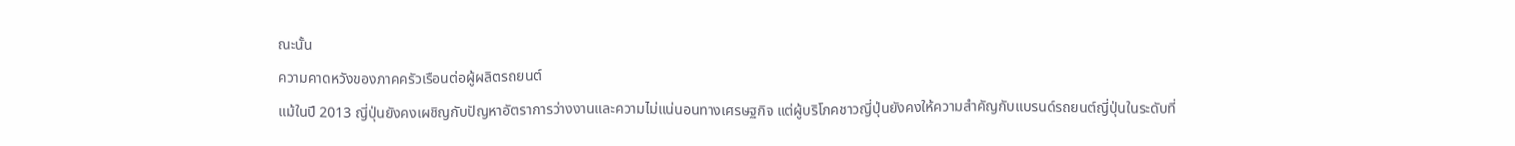ณะนั้น
ความคาดหวังของภาคครัวเรือนต่อผู้ผลิตรถยนต์
แม้ในปี 2013 ญี่ปุ่นยังคงเผชิญกับปัญหาอัตราการว่างงานและความไม่แน่นอนทางเศรษฐกิจ แต่ผู้บริโภคชาวญี่ปุ่นยังคงให้ความสำคัญกับแบรนด์รถยนต์ญี่ปุ่นในระดับที่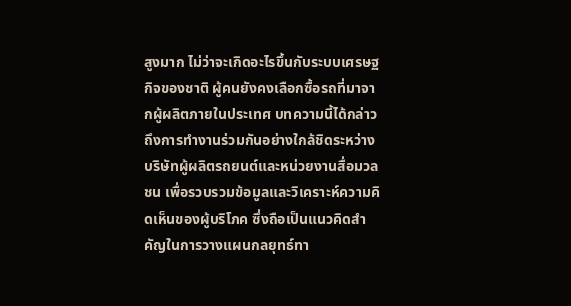สูงมาก ไม่ว่าจะเกิดอะไรขึ้นกับระบบเศรษฐกิจของชาติ ผู้คนยังคงเลือกซื้อรถที่มาจากผู้ผลิตภายในประเทศ บทความนี้ได้กล่าวถึงการทำงานร่วมกันอย่างใกล้ชิดระหว่างบริษัทผู้ผลิตรถยนต์และหน่วยงานสื่อมวลชน เพื่อรวบรวมข้อมูลและวิเคราะห์ความคิดเห็นของผู้บริโภค ซึ่งถือเป็นแนวคิดสำคัญในการวางแผนกลยุทธ์ทา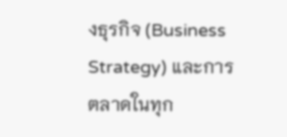งธุรกิจ (Business Strategy) และการตลาดในทุก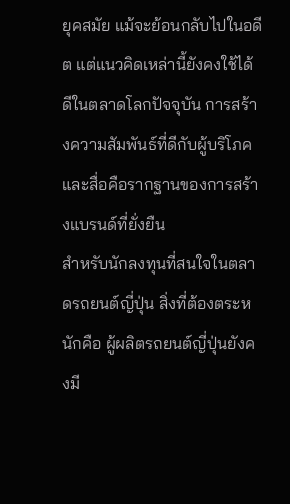ยุคสมัย แม้จะย้อนกลับไปในอดีต แต่แนวคิดเหล่านี้ยังคงใช้ได้ดีในตลาดโลกปัจจุบัน การสร้างความสัมพันธ์ที่ดีกับผู้บริโภคและสื่อคือรากฐานของการสร้างแบรนด์ที่ยั่งยืน
สำหรับนักลงทุนที่สนใจในตลาดรถยนต์ญี่ปุ่น สิ่งที่ต้องตระหนักคือ ผู้ผลิตรถยนต์ญี่ปุ่นยังคงมี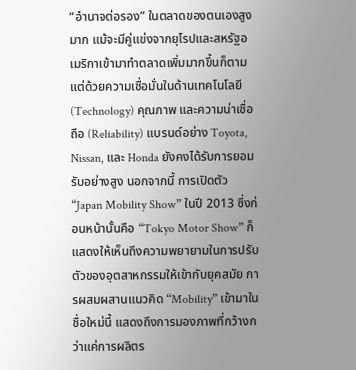“อำนาจต่อรอง” ในตลาดของตนเองสูงมาก แม้จะมีคู่แข่งจากยุโรปและสหรัฐอเมริกาเข้ามาทำตลาดเพิ่มมากขึ้นก็ตาม แต่ด้วยความเชื่อมั่นในด้านเทคโนโลยี (Technology) คุณภาพ และความน่าเชื่อถือ (Reliability) แบรนด์อย่าง Toyota, Nissan, และ Honda ยังคงได้รับการยอมรับอย่างสูง นอกจากนี้ การเปิดตัว “Japan Mobility Show” ในปี 2013 ซึ่งก่อนหน้านั้นคือ “Tokyo Motor Show” ก็แสดงให้เห็นถึงความพยายามในการปรับตัวของอุตสาหกรรมให้เข้ากับยุคสมัย การผสมผสานแนวคิด “Mobility” เข้ามาในชื่อใหม่นี้ แสดงถึงการมองภาพที่กว้างกว่าแค่การผลิตร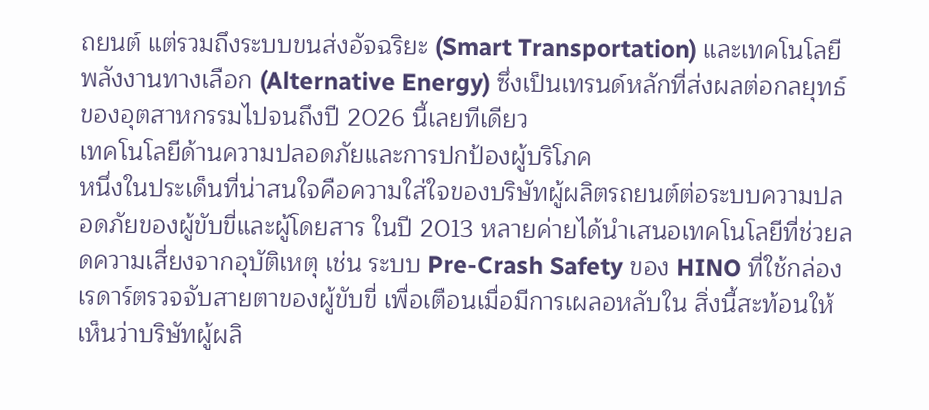ถยนต์ แต่รวมถึงระบบขนส่งอัจฉริยะ (Smart Transportation) และเทคโนโลยีพลังงานทางเลือก (Alternative Energy) ซึ่งเป็นเทรนด์หลักที่ส่งผลต่อกลยุทธ์ของอุตสาหกรรมไปจนถึงปี 2026 นี้เลยทีเดียว
เทคโนโลยีด้านความปลอดภัยและการปกป้องผู้บริโภค
หนึ่งในประเด็นที่น่าสนใจคือความใส่ใจของบริษัทผู้ผลิตรถยนต์ต่อระบบความปลอดภัยของผู้ขับขี่และผู้โดยสาร ในปี 2013 หลายค่ายได้นำเสนอเทคโนโลยีที่ช่วยลดความเสี่ยงจากอุบัติเหตุ เช่น ระบบ Pre-Crash Safety ของ HINO ที่ใช้กล่องเรดาร์ตรวจจับสายตาของผู้ขับขี่ เพื่อเตือนเมื่อมีการเผลอหลับใน สิ่งนี้สะท้อนให้เห็นว่าบริษัทผู้ผลิ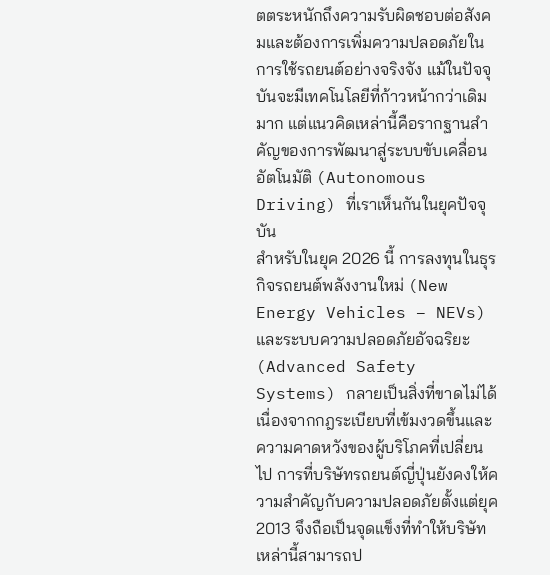ตตระหนักถึงความรับผิดชอบต่อสังคมและต้องการเพิ่มความปลอดภัยในการใช้รถยนต์อย่างจริงจัง แม้ในปัจจุบันจะมีเทคโนโลยีที่ก้าวหน้ากว่าเดิมมาก แต่แนวคิดเหล่านี้คือรากฐานสำคัญของการพัฒนาสู่ระบบขับเคลื่อนอัตโนมัติ (Autonomous Driving) ที่เราเห็นกันในยุคปัจจุบัน
สำหรับในยุค 2026 นี้ การลงทุนในธุรกิจรถยนต์พลังงานใหม่ (New Energy Vehicles – NEVs) และระบบความปลอดภัยอัจฉริยะ (Advanced Safety Systems) กลายเป็นสิ่งที่ขาดไม่ได้ เนื่องจากกฎระเบียบที่เข้มงวดขึ้นและความคาดหวังของผู้บริโภคที่เปลี่ยนไป การที่บริษัทรถยนต์ญี่ปุ่นยังคงให้ความสำคัญกับความปลอดภัยตั้งแต่ยุค 2013 จึงถือเป็นจุดแข็งที่ทำให้บริษัทเหล่านี้สามารถป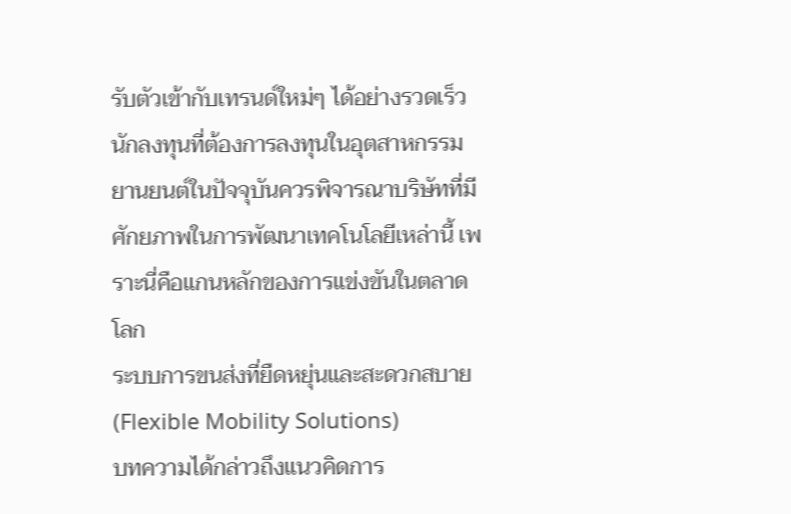รับตัวเข้ากับเทรนด์ใหม่ๆ ได้อย่างรวดเร็ว นักลงทุนที่ต้องการลงทุนในอุตสาหกรรมยานยนต์ในปัจจุบันควรพิจารณาบริษัทที่มีศักยภาพในการพัฒนาเทคโนโลยีเหล่านี้ เพราะนี่คือแกนหลักของการแข่งขันในตลาดโลก
ระบบการขนส่งที่ยืดหยุ่นและสะดวกสบาย (Flexible Mobility Solutions)
บทความได้กล่าวถึงแนวคิดการ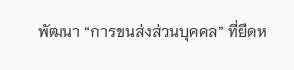พัฒนา “การขนส่งส่วนบุคคล” ที่ยืดห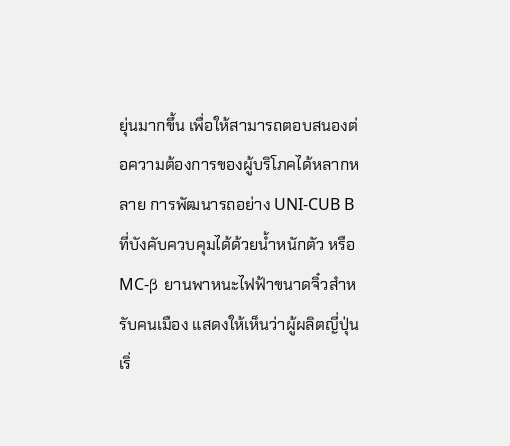ยุ่นมากขึ้น เพื่อให้สามารถตอบสนองต่อความต้องการของผู้บริโภคได้หลากหลาย การพัฒนารถอย่าง UNI-CUB B ที่บังคับควบคุมได้ด้วยน้ำหนักตัว หรือ MC-β ยานพาหนะไฟฟ้าขนาดจิ๋วสำหรับคนเมือง แสดงให้เห็นว่าผู้ผลิตญี่ปุ่นเริ่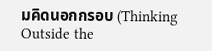มคิดนอกกรอบ (Thinking Outside the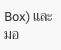Box) และมอ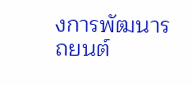งการพัฒนารถยนต์